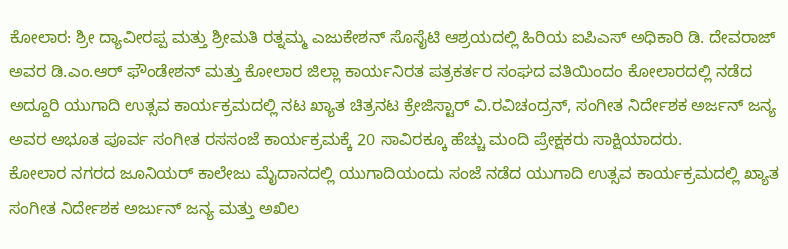ಕೋಲಾರ: ಶ್ರೀ ದ್ಯಾವೀರಪ್ಪ ಮತ್ತು ಶ್ರೀಮತಿ ರತ್ನಮ್ಮ ಎಜುಕೇಶನ್ ಸೊಸೈಟಿ ಆಶ್ರಯದಲ್ಲಿ ಹಿರಿಯ ಐಪಿಎಸ್ ಅಧಿಕಾರಿ ಡಿ. ದೇವರಾಜ್ ಅವರ ಡಿ.ಎಂ.ಆರ್ ಫೌಂಡೇಶನ್ ಮತ್ತು ಕೋಲಾರ ಜಿಲ್ಲಾ ಕಾರ್ಯನಿರತ ಪತ್ರಕರ್ತರ ಸಂಘದ ವತಿಯಿಂದಂ ಕೋಲಾರದಲ್ಲಿ ನಡೆದ ಅದ್ದೂರಿ ಯುಗಾದಿ ಉತ್ಸವ ಕಾರ್ಯಕ್ರಮದಲ್ಲಿ ನಟ ಖ್ಯಾತ ಚಿತ್ರನಟ ಕ್ರೇಜಿಸ್ಟಾರ್ ವಿ.ರವಿಚಂದ್ರನ್, ಸಂಗೀತ ನಿರ್ದೇಶಕ ಅರ್ಜನ್ ಜನ್ಯ ಅವರ ಅಭೂತ ಪೂರ್ವ ಸಂಗೀತ ರಸಸಂಜೆ ಕಾರ್ಯಕ್ರಮಕ್ಕೆ 20 ಸಾವಿರಕ್ಕೂ ಹೆಚ್ಚು ಮಂದಿ ಪ್ರೇಕ್ಷಕರು ಸಾಕ್ಷಿಯಾದರು.
ಕೋಲಾರ ನಗರದ ಜೂನಿಯರ್ ಕಾಲೇಜು ಮೈದಾನದಲ್ಲಿ ಯುಗಾದಿಯಂದು ಸಂಜೆ ನಡೆದ ಯುಗಾದಿ ಉತ್ಸವ ಕಾರ್ಯಕ್ರಮದಲ್ಲಿ ಖ್ಯಾತ ಸಂಗೀತ ನಿರ್ದೇಶಕ ಅರ್ಜುನ್ ಜನ್ಯ ಮತ್ತು ಅಖಿಲ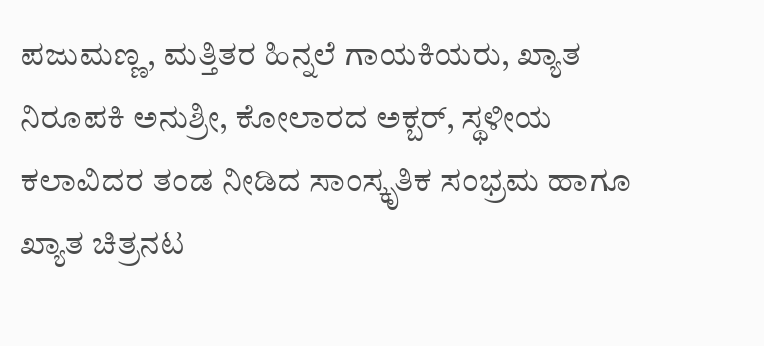ಪಜುಮಣ್ಣ, ಮತ್ತಿತರ ಹಿನ್ನಲೆ ಗಾಯಕಿಯರು, ಖ್ಯಾತ ನಿರೂಪಕಿ ಅನುಶ್ರೀ, ಕೋಲಾರದ ಅಕ್ಬರ್, ಸ್ಥಳೀಯ ಕಲಾವಿದರ ತಂಡ ನೀಡಿದ ಸಾಂಸ್ಕೃತಿಕ ಸಂಭ್ರಮ ಹಾಗೂ ಖ್ಯಾತ ಚಿತ್ರನಟ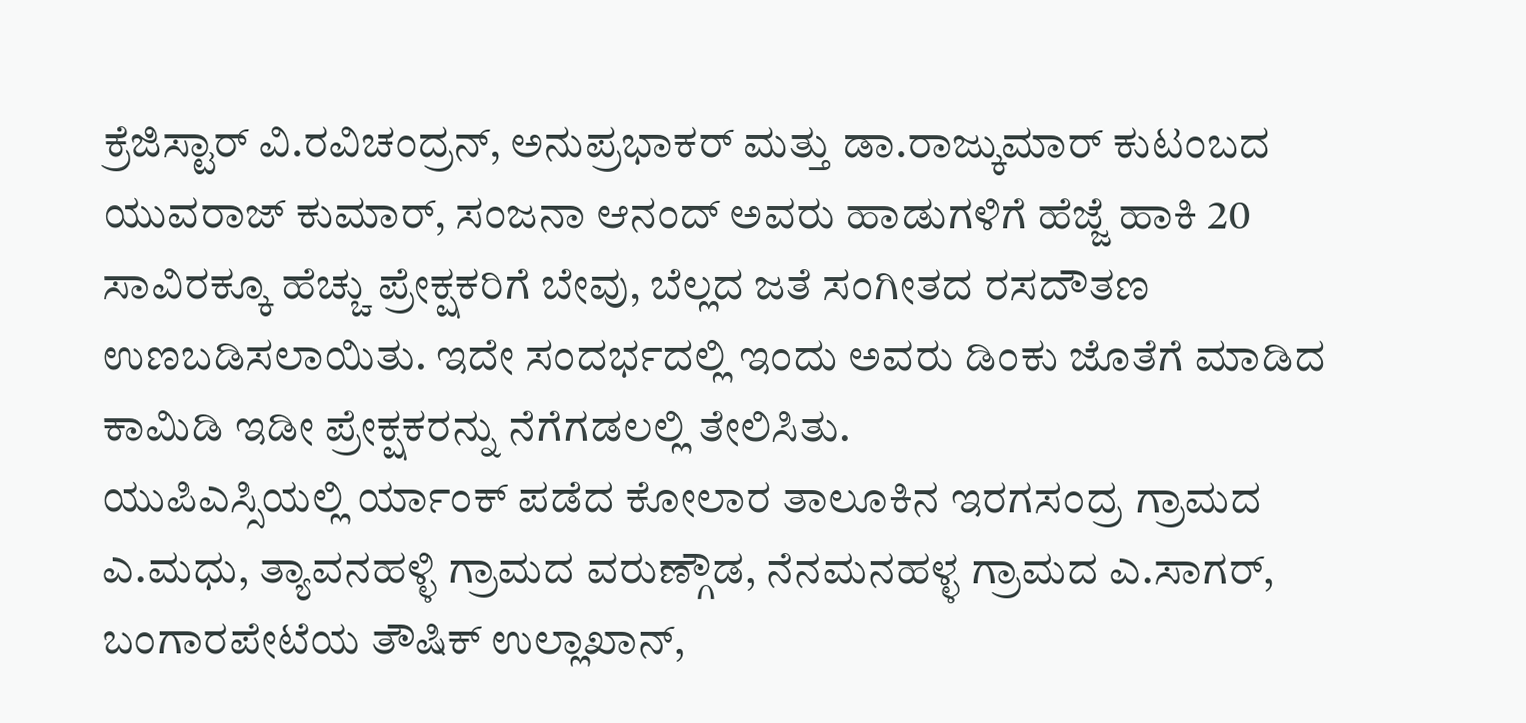ಕ್ರೆಜಿಸ್ಟಾರ್ ವಿ.ರವಿಚಂದ್ರನ್, ಅನುಪ್ರಭಾಕರ್ ಮತ್ತು ಡಾ.ರಾಜ್ಕುಮಾರ್ ಕುಟಂಬದ ಯುವರಾಜ್ ಕುಮಾರ್, ಸಂಜನಾ ಆನಂದ್ ಅವರು ಹಾಡುಗಳಿಗೆ ಹೆಜ್ಜೆ ಹಾಕಿ 20 ಸಾವಿರಕ್ಕೂ ಹೆಚ್ಚು ಪ್ರೇಕ್ಷಕರಿಗೆ ಬೇವು, ಬೆಲ್ಲದ ಜತೆ ಸಂಗೀತದ ರಸದೌತಣ ಉಣಬಡಿಸಲಾಯಿತು. ಇದೇ ಸಂದರ್ಭದಲ್ಲಿ ಇಂದು ಅವರು ಡಿಂಕು ಜೊತೆಗೆ ಮಾಡಿದ ಕಾಮಿಡಿ ಇಡೀ ಪ್ರೇಕ್ಷಕರನ್ನು ನೆಗೆಗಡಲಲ್ಲಿ ತೇಲಿಸಿತು.
ಯುಪಿಎಸ್ಸಿಯಲ್ಲಿ ರ್ಯಾಂಕ್ ಪಡೆದ ಕೋಲಾರ ತಾಲೂಕಿನ ಇರಗಸಂದ್ರ ಗ್ರಾಮದ ಎ.ಮಧು, ತ್ಯಾವನಹಳ್ಳಿ ಗ್ರಾಮದ ವರುಣ್ಗೌಡ, ನೆನಮನಹಳ್ಳ ಗ್ರಾಮದ ಎ.ಸಾಗರ್, ಬಂಗಾರಪೇಟೆಯ ತೌಷಿಕ್ ಉಲ್ಲಾಖಾನ್,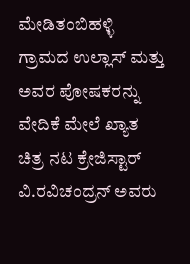ಮೇಡಿತಂಬಿಹಳ್ಳಿ ಗ್ರಾಮದ ಉಲ್ಲಾಸ್ ಮತ್ತು ಅವರ ಪೋಷಕರನ್ನು ವೇದಿಕೆ ಮೇಲೆ ಖ್ಯಾತ ಚಿತ್ರ ನಟ ಕ್ರೇಜಿಸ್ಟಾರ್ ವಿ.ರವಿಚಂದ್ರನ್ ಅವರು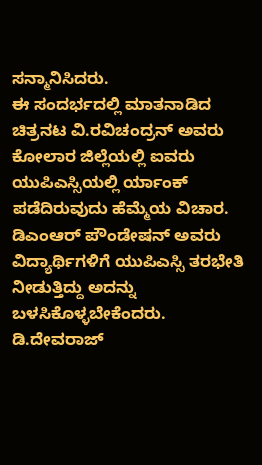ಸನ್ಮಾನಿಸಿದರು.
ಈ ಸಂದರ್ಭದಲ್ಲಿ ಮಾತನಾಡಿದ ಚಿತ್ರನಟ ವಿ.ರವಿಚಂದ್ರನ್ ಅವರು ಕೋಲಾರ ಜಿಲ್ಲೆಯಲ್ಲಿ ಐವರು ಯುಪಿಎಸ್ಸಿಯಲ್ಲಿ ರ್ಯಾಂಕ್ ಪಡೆದಿರುವುದು ಹೆಮ್ಮೆಯ ವಿಚಾರ. ಡಿಎಂಆರ್ ಪೌಂಡೇಷನ್ ಅವರು ವಿದ್ಯಾರ್ಥಿಗಳಿಗೆ ಯುಪಿಎಸ್ಸಿ ತರಭೇತಿ ನೀಡುತ್ತಿದ್ದು ಅದನ್ನು ಬಳಸಿಕೊಳ್ಳಬೇಕೆಂದರು.
ಡಿ.ದೇವರಾಜ್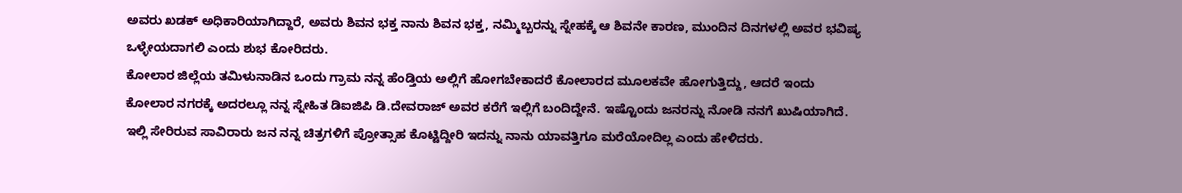ಅವರು ಖಡಕ್ ಅಧಿಕಾರಿಯಾಗಿದ್ದಾರೆ, ಅವರು ಶಿವನ ಭಕ್ತ ನಾನು ಶಿವನ ಭಕ್ತ, ನಮ್ಮಿಬ್ಬರನ್ನು ಸ್ನೇಹಕ್ಕೆ ಆ ಶಿವನೇ ಕಾರಣ, ಮುಂದಿನ ದಿನಗಳಲ್ಲಿ ಅವರ ಭವಿಷ್ಯ ಒಳ್ಳೇಯದಾಗಲಿ ಎಂದು ಶುಭ ಕೋರಿದರು.
ಕೋಲಾರ ಜಿಲ್ಲೆಯ ತಮಿಳುನಾಡಿನ ಒಂದು ಗ್ರಾಮ ನನ್ನ ಹೆಂಡ್ತಿಯ ಅಲ್ಲಿಗೆ ಹೋಗಬೇಕಾದರೆ ಕೋಲಾರದ ಮೂಲಕವೇ ಹೋಗುತ್ತಿದ್ದು, ಆದರೆ ಇಂದು ಕೋಲಾರ ನಗರಕ್ಕೆ ಅದರಲ್ಲೂ ನನ್ನ ಸ್ನೇಹಿತ ಡಿಐಜಿಪಿ ಡಿ.ದೇವರಾಜ್ ಅವರ ಕರೆಗೆ ಇಲ್ಲಿಗೆ ಬಂದಿದ್ದೇನೆ. ಇಷ್ಟೊಂದು ಜನರನ್ನು ನೋಡಿ ನನಗೆ ಖುಷಿಯಾಗಿದೆ. ಇಲ್ಲಿ ಸೇರಿರುವ ಸಾವಿರಾರು ಜನ ನನ್ನ ಚಿತ್ರಗಳಿಗೆ ಪ್ರೋತ್ಸಾಹ ಕೊಟ್ಟಿದ್ದೀರಿ ಇದನ್ನು ನಾನು ಯಾವತ್ತಿಗೂ ಮರೆಯೋದಿಲ್ಲ ಎಂದು ಹೇಳಿದರು.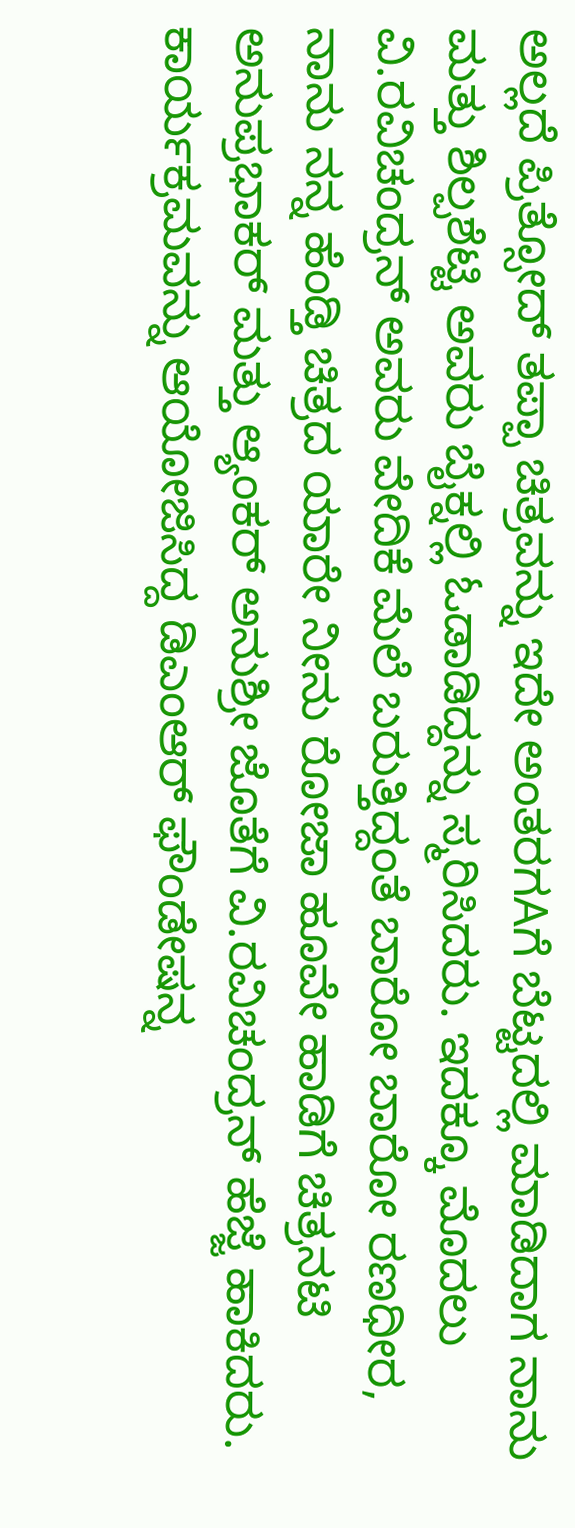ಅಲ್ಲದೆ ಪ್ರಿತ್ಸೋದ್ ತಪ್ಪಾ ಚಿತ್ರವನ್ನು ಇದೇ ಅಂತರಗAಗೆ ಬೆಟ್ಟದಲ್ಲಿ ಮಾಡಿದಾಗ ನಾನು ಮತ್ತು ಶಿಲ್ಪಶೆಟ್ಟಿ ಅವರು ಬೈಕ್ನಲ್ಲಿ ಓಡಾಡಿದ್ದನ್ನು ಸ್ಮರಿಸಿದರು. ಇದಕ್ಕೂ ಮೊದಲು ವಿ.ರವಿಚಂದ್ರನ್ ಅವರು ವೇದಿಕೆ ಮೆಲೆ ಬರುತ್ತಿದ್ದಂತೆ ಬಾರೋ ಬಾರೋ ರಣಧೀರ, ನಾನು ನನ್ನ ಹೆಂಡ್ತಿ ಚಿತ್ರದ ಯಾರೇ ನೀನು ರೋಜಾ ಹೂವೇ ಹಾಡಿಗೆ ಚಿತ್ರನಟಿ ಅನುಪ್ರಭಾಕರ್ ಮತ್ತು ಆ್ಯಂಕರ್ ಅನುಶ್ರೀ ಜೊತೆಗೆ ವಿ.ರವಿಚಂದ್ರನ್ ಹೆಜ್ಜೆ ಹಾಕಿದರು.
ಕಾರ್ಯಕ್ರಮವನ್ನು ಆಯೋಜಿಸಿದ್ದ ಡಿಎಂಆರ್ ಫೌಂಡೇಷನ್ನ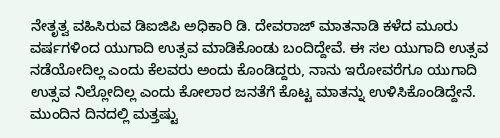ನೇತೃತ್ವ ವಹಿಸಿರುವ ಡಿಐಜಿಪಿ ಅಧಿಕಾರಿ ಡಿ. ದೇವರಾಜ್ ಮಾತನಾಡಿ ಕಳೆದ ಮೂರು ವರ್ಷಗಳಿಂದ ಯುಗಾದಿ ಉತ್ಸವ ಮಾಡಿಕೊಂಡು ಬಂದಿದ್ದೇವೆ. ಈ ಸಲ ಯುಗಾದಿ ಉತ್ಸವ ನಡೆಯೋದಿಲ್ಲ ಎಂದು ಕೆಲವರು ಅಂದು ಕೊಂಡಿದ್ದರು, ನಾನು ಇರೋವರೆಗೂ ಯುಗಾದಿ ಉತ್ಸವ ನಿಲ್ಲೋದಿಲ್ಲ ಎಂದು ಕೋಲಾರ ಜನತೆಗೆ ಕೊಟ್ಟ ಮಾತನ್ನು ಉಳಿಸಿಕೊಂಡಿದ್ದೇನೆ. ಮುಂದಿನ ದಿನದಲ್ಲಿ ಮತ್ತಷ್ಟು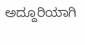ಅದ್ದೂರಿಯಾಗಿ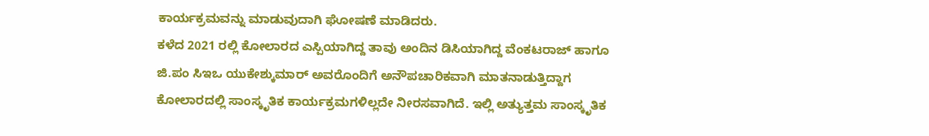ಕಾರ್ಯಕ್ರಮವನ್ನು ಮಾಡುವುದಾಗಿ ಘೋಷಣೆ ಮಾಡಿದರು.
ಕಳೆದ 2021 ರಲ್ಲಿ ಕೋಲಾರದ ಎಸ್ಪಿಯಾಗಿದ್ದ ತಾವು ಅಂದಿನ ಡಿಸಿಯಾಗಿದ್ದ ವೆಂಕಟರಾಜ್ ಹಾಗೂ ಜಿ.ಪಂ ಸಿಇಒ ಯುಕೇಶ್ಕುಮಾರ್ ಅವರೊಂದಿಗೆ ಅನೌಪಚಾರಿಕವಾಗಿ ಮಾತನಾಡುತ್ತಿದ್ದಾಗ ಕೋಲಾರದಲ್ಲಿ ಸಾಂಸ್ಕೃತಿಕ ಕಾರ್ಯಕ್ರಮಗಳಿಲ್ಲದೇ ನೀರಸವಾಗಿದೆ. ಇಲ್ಲಿ ಅತ್ಯುತ್ತಮ ಸಾಂಸ್ಕೃತಿಕ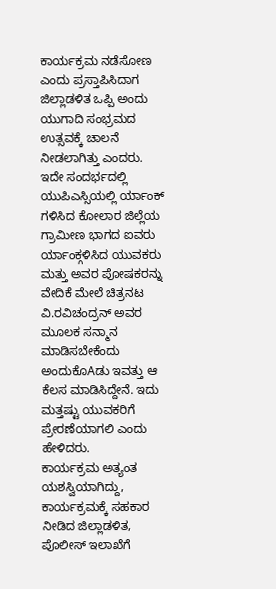ಕಾರ್ಯಕ್ರಮ ನಡೆಸೋಣ ಎಂದು ಪ್ರಸ್ತಾಪಿಸಿದಾಗ ಜಿಲ್ಲಾಡಳಿತ ಒಪ್ಪಿ ಅಂದು ಯುಗಾದಿ ಸಂಭ್ರಮದ ಉತ್ಸವಕ್ಕೆ ಚಾಲನೆ ನೀಡಲಾಗಿತ್ತು ಎಂದರು.
ಇದೇ ಸಂದರ್ಭದಲ್ಲಿ ಯುಪಿಎಸ್ಸಿಯಲ್ಲಿ ರ್ಯಾಂಕ್ ಗಳಿಸಿದ ಕೋಲಾರ ಜಿಲ್ಲೆಯ ಗ್ರಾಮೀಣ ಭಾಗದ ಐವರು ರ್ಯಾಂಕ್ಗಳಿಸಿದ ಯುವಕರು ಮತ್ತು ಅವರ ಪೋಷಕರನ್ನು ವೇದಿಕೆ ಮೇಲೆ ಚಿತ್ರನಟ ವಿ.ರವಿಚಂದ್ರನ್ ಅವರ ಮೂಲಕ ಸನ್ಮಾನ ಮಾಡಿಸಬೇಕೆಂದು ಅಂದುಕೊAಡು ಇವತ್ತು ಆ ಕೆಲಸ ಮಾಡಿಸಿದ್ದೇನೆ. ಇದು ಮತ್ತಷ್ಟು ಯುವಕರಿಗೆ ಪ್ರೇರಣೆಯಾಗಲಿ ಎಂದು ಹೇಳಿದರು.
ಕಾರ್ಯಕ್ರಮ ಅತ್ಯಂತ ಯಶಸ್ವಿಯಾಗಿದ್ದು, ಕಾರ್ಯಕ್ರಮಕ್ಕೆ ಸಹಕಾರ ನೀಡಿದ ಜಿಲ್ಲಾಡಳಿತ, ಪೊಲೀಸ್ ಇಲಾಖೆಗೆ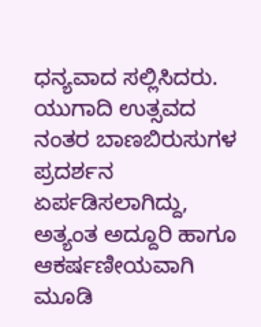ಧನ್ಯವಾದ ಸಲ್ಲಿಸಿದರು. ಯುಗಾದಿ ಉತ್ಸವದ ನಂತರ ಬಾಣಬಿರುಸುಗಳ ಪ್ರದರ್ಶನ ಏರ್ಪಡಿಸಲಾಗಿದ್ದು, ಅತ್ಯಂತ ಅದ್ದೂರಿ ಹಾಗೂ ಆಕರ್ಷಣೀಯವಾಗಿ ಮೂಡಿ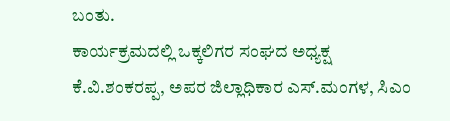ಬಂತು.
ಕಾರ್ಯಕ್ರಮದಲ್ಲಿ ಒಕ್ಕಲಿಗರ ಸಂಘದ ಅಧ್ಯಕ್ಷ
ಕೆ.ವಿ.ಶಂಕರಪ್ಪ, ಅಪರ ಜಿಲ್ಲಾಧಿಕಾರ ಎಸ್.ಮಂಗಳ, ಸಿಎಂ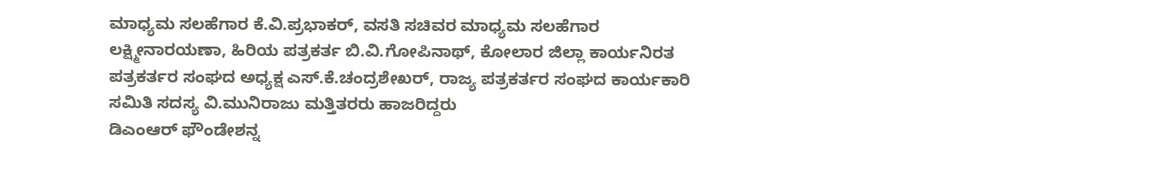ಮಾಧ್ಯಮ ಸಲಹೆಗಾರ ಕೆ.ವಿ.ಪ್ರಭಾಕರ್, ವಸತಿ ಸಚಿವರ ಮಾಧ್ಯಮ ಸಲಹೆಗಾರ ಲಕ್ಷ್ಮೀನಾರಯಣಾ, ಹಿರಿಯ ಪತ್ರಕರ್ತ ಬಿ.ವಿ.ಗೋಪಿನಾಥ್, ಕೋಲಾರ ಜಿಲ್ಲಾ ಕಾರ್ಯನಿರತ ಪತ್ರಕರ್ತರ ಸಂಘದ ಅಧ್ಯಕ್ಷ ಎಸ್.ಕೆ.ಚಂದ್ರಶೇಖರ್, ರಾಜ್ಯ ಪತ್ರಕರ್ತರ ಸಂಘದ ಕಾರ್ಯಕಾರಿ ಸಮಿತಿ ಸದಸ್ಯ ವಿ.ಮುನಿರಾಜು ಮತ್ತಿತರರು ಹಾಜರಿದ್ದರು
ಡಿಎಂಆರ್ ಫೌಂಡೇಶನ್ನ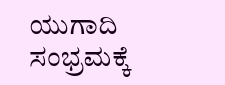ಯುಗಾದಿ ಸಂಭ್ರಮಕ್ಕೆ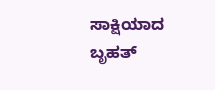ಸಾಕ್ಷಿಯಾದ ಬೃಹತ್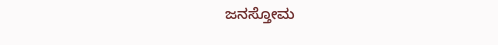ಜನಸ್ತೋಮ